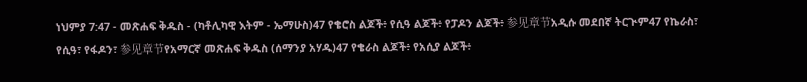ነህምያ 7:47 - መጽሐፍ ቅዱስ - (ካቶሊካዊ እትም - ኤማሁስ)47 የቄሮስ ልጆች፥ የሲዓ ልጆች፥ የፓዶን ልጆች፥ 参见章节አዲሱ መደበኛ ትርጒም47 የኬራስ፣ የሲዓ፣ የፋዶን፣ 参见章节የአማርኛ መጽሐፍ ቅዱስ (ሰማንያ አሃዱ)47 የቄራስ ልጆች፥ የአሲያ ልጆች፥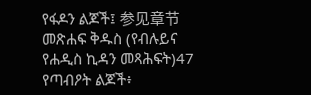የፋዶን ልጆች፤ 参见章节መጽሐፍ ቅዱስ (የብሉይና የሐዲስ ኪዳን መጻሕፍት)47 የጣብዖት ልጆች፥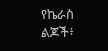የኬራስ ልጆች፥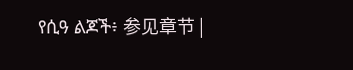የሲዓ ልጆች፥ 参见章节 |